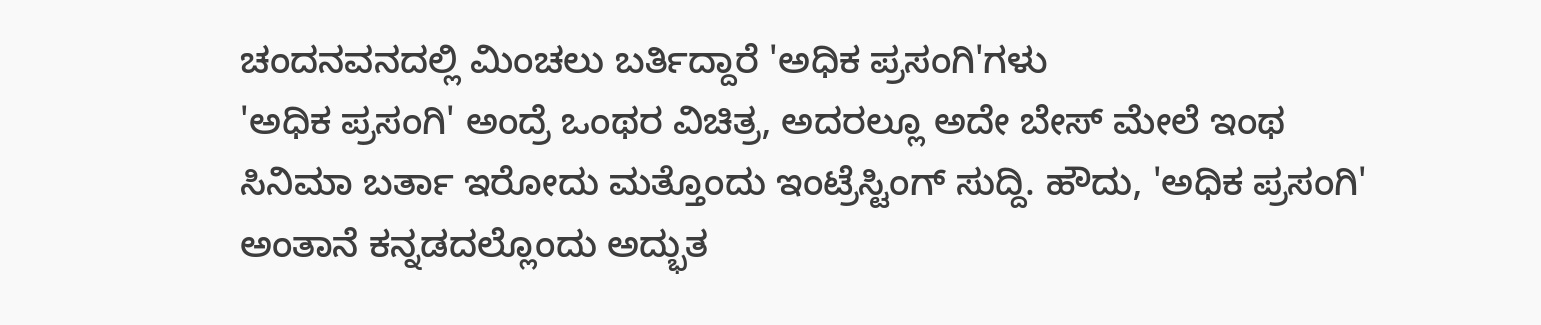ಚಂದನವನದಲ್ಲಿ ಮಿಂಚಲು ಬರ್ತಿದ್ದಾರೆ 'ಅಧಿಕ ಪ್ರಸಂಗಿ'ಗಳು
'ಅಧಿಕ ಪ್ರಸಂಗಿ' ಅಂದ್ರೆ ಒಂಥರ ವಿಚಿತ್ರ, ಅದರಲ್ಲೂ ಅದೇ ಬೇಸ್ ಮೇಲೆ ಇಂಥ ಸಿನಿಮಾ ಬರ್ತಾ ಇರೋದು ಮತ್ತೊಂದು ಇಂಟ್ರೆಸ್ಟಿಂಗ್ ಸುದ್ದಿ. ಹೌದು, 'ಅಧಿಕ ಪ್ರಸಂಗಿ' ಅಂತಾನೆ ಕನ್ನಡದಲ್ಲೊಂದು ಅದ್ಭುತ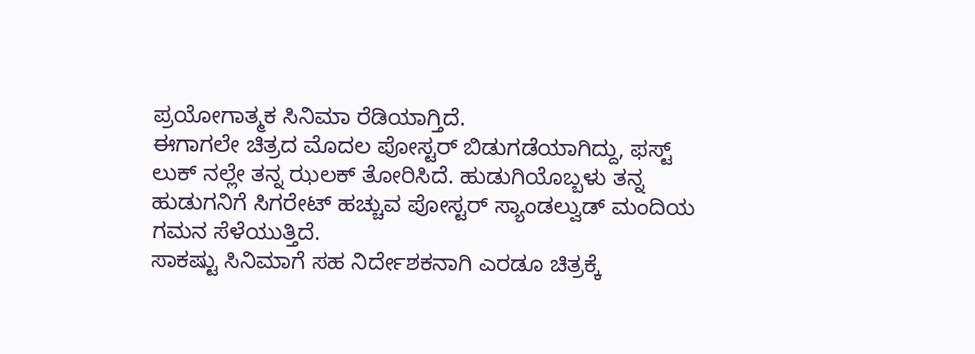ಪ್ರಯೋಗಾತ್ಮಕ ಸಿನಿಮಾ ರೆಡಿಯಾಗ್ತಿದೆ.
ಈಗಾಗಲೇ ಚಿತ್ರದ ಮೊದಲ ಪೋಸ್ಟರ್ ಬಿಡುಗಡೆಯಾಗಿದ್ದು, ಫಸ್ಟ್ ಲುಕ್ ನಲ್ಲೇ ತನ್ನ ಝಲಕ್ ತೋರಿಸಿದೆ. ಹುಡುಗಿಯೊಬ್ಬಳು ತನ್ನ ಹುಡುಗನಿಗೆ ಸಿಗರೇಟ್ ಹಚ್ಚುವ ಪೋಸ್ಟರ್ ಸ್ಯಾಂಡಲ್ವುಡ್ ಮಂದಿಯ ಗಮನ ಸೆಳೆಯುತ್ತಿದೆ.
ಸಾಕಷ್ಟು ಸಿನಿಮಾಗೆ ಸಹ ನಿರ್ದೇಶಕನಾಗಿ ಎರಡೂ ಚಿತ್ರಕ್ಕೆ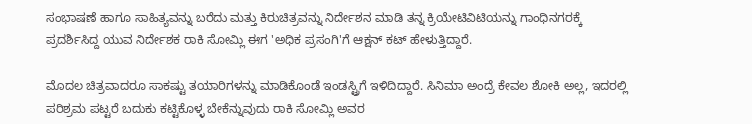ಸಂಭಾಷಣೆ ಹಾಗೂ ಸಾಹಿತ್ಯವನ್ನು ಬರೆದು ಮತ್ತು ಕಿರುಚಿತ್ರವನ್ನು ನಿರ್ದೇಶನ ಮಾಡಿ ತನ್ನ ಕ್ರಿಯೇಟಿವಿಟಿಯನ್ನು ಗಾಂಧಿನಗರಕ್ಕೆ ಪ್ರದರ್ಶಿಸಿದ್ದ ಯುವ ನಿರ್ದೇಶಕ ರಾಕಿ ಸೋಮ್ಲಿ ಈಗ 'ಅಧಿಕ ಪ್ರಸಂಗಿ'ಗೆ ಆಕ್ಷನ್ ಕಟ್ ಹೇಳುತ್ತಿದ್ದಾರೆ.

ಮೊದಲ ಚಿತ್ರವಾದರೂ ಸಾಕಷ್ಟು ತಯಾರಿಗಳನ್ನು ಮಾಡಿಕೊಂಡೆ ಇಂಡಸ್ಟ್ರಿಗೆ ಇಳಿದಿದ್ದಾರೆ. ಸಿನಿಮಾ ಅಂದ್ರೆ ಕೇವಲ ಶೋಕಿ ಅಲ್ಲ, ಇದರಲ್ಲಿ ಪರಿಶ್ರಮ ಪಟ್ಟರೆ ಬದುಕು ಕಟ್ಟಿಕೊಳ್ಳ ಬೇಕೆನ್ನುವುದು ರಾಕಿ ಸೋಮ್ಲಿ ಅವರ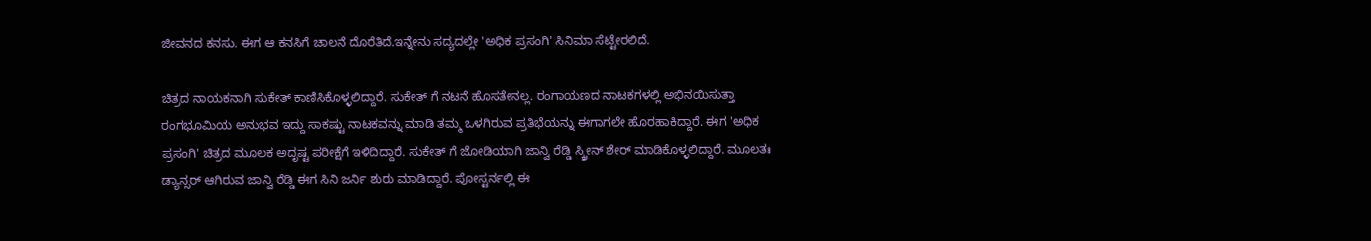ಜೀವನದ ಕನಸು. ಈಗ ಆ ಕನಸಿಗೆ ಚಾಲನೆ ದೊರೆತಿದೆ.ಇನ್ನೇನು ಸದ್ಯದಲ್ಲೇ 'ಅಧಿಕ ಪ್ರಸಂಗಿ' ಸಿನಿಮಾ ಸೆಟ್ಟೇರಲಿದೆ.

ಚಿತ್ರದ ನಾಯಕನಾಗಿ ಸುಕೇತ್ ಕಾಣಿಸಿಕೊಳ್ಳಲಿದ್ದಾರೆ. ಸುಕೇತ್ ಗೆ ನಟನೆ ಹೊಸತೇನಲ್ಲ. ರಂಗಾಯಣದ ನಾಟಕಗಳಲ್ಲಿ ಅಭಿನಯಿಸುತ್ತಾ ರಂಗಭೂಮಿಯ ಅನುಭವ ಇದ್ದು ಸಾಕಷ್ಟು ನಾಟಕವನ್ನು ಮಾಡಿ ತಮ್ಮ ಒಳಗಿರುವ ಪ್ರತಿಭೆಯನ್ನು ಈಗಾಗಲೇ ಹೊರಹಾಕಿದ್ದಾರೆ. ಈಗ 'ಅಧಿಕ ಪ್ರಸಂಗಿ' ಚಿತ್ರದ ಮೂಲಕ ಅದೃಷ್ಟ ಪರೀಕ್ಷೆಗೆ ಇಳಿದಿದ್ದಾರೆ. ಸುಕೇತ್ ಗೆ ಜೋಡಿಯಾಗಿ ಜಾನ್ವಿ ರೆಡ್ಡಿ ಸ್ಕ್ರೀನ್ ಶೇರ್ ಮಾಡಿಕೊಳ್ಳಲಿದ್ದಾರೆ. ಮೂಲತಃ ಡ್ಯಾನ್ಸರ್ ಆಗಿರುವ ಜಾನ್ವಿ ರೆಡ್ಡಿ ಈಗ ಸಿನಿ ಜರ್ನಿ ಶುರು ಮಾಡಿದ್ದಾರೆ. ಪೋಸ್ಟರ್ನಲ್ಲಿ ಈ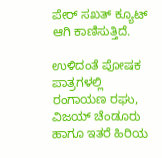ಪೇರ್ ಸಖತ್ ಕ್ಯೂಟ್ ಆಗಿ ಕಾಣಿಸುತ್ತಿದೆ.

ಉಳಿದಂತೆ ಪೋಷಕ ಪಾತ್ರಗಳಲ್ಲಿ ರಂಗಾಯಣ ರಘು, ವಿಜಯ್ ಚೆಂಡೂರು ಹಾಗೂ ಇತರೆ ಹಿರಿಯ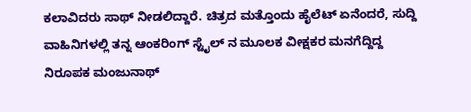ಕಲಾವಿದರು ಸಾಥ್ ನೀಡಲಿದ್ದಾರೆ. ಚಿತ್ರದ ಮತ್ತೊಂದು ಹೈಲೆಟ್ ಏನೆಂದರೆ, ಸುದ್ದಿ ವಾಹಿನಿಗಳಲ್ಲಿ ತನ್ನ ಆಂಕರಿಂಗ್ ಸ್ಟೈಲ್ ನ ಮೂಲಕ ವೀಕ್ಷಕರ ಮನಗೆದ್ದಿದ್ದ ನಿರೂಪಕ ಮಂಜುನಾಥ್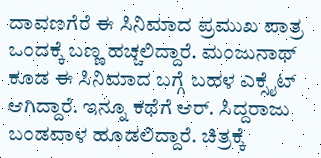ದಾವಣಗೆರೆ ಈ ಸಿನಿಮಾದ ಪ್ರಮುಖ ಪಾತ್ರ ಒಂದಕ್ಕೆ ಬಣ್ಣ ಹಚ್ಚಲಿದ್ದಾರೆ. ಮಂಜುನಾಥ್ ಕೂಡ ಈ ಸಿನಿಮಾದ ಬಗ್ಗೆ ಬಹಳ ಎಕ್ಸೈಟ್ ಆಗಿದ್ದಾರೆ. ಇನ್ನೂ ಕಥೆಗೆ ಆರ್. ಸಿದ್ದರಾಜು ಬಂಡವಾಳ ಹೂಡಲಿದ್ದಾರೆ. ಚಿತ್ರಕ್ಕೆ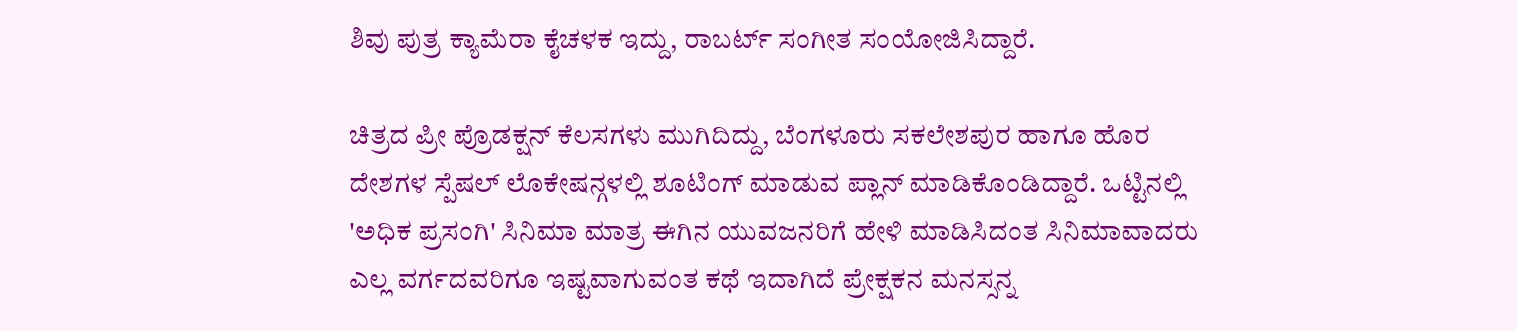ಶಿವು ಪುತ್ರ ಕ್ಯಾಮೆರಾ ಕೈಚಳಕ ಇದ್ದು, ರಾಬರ್ಟ್ ಸಂಗೀತ ಸಂಯೋಜಿಸಿದ್ದಾರೆ.

ಚಿತ್ರದ ಪ್ರೀ ಪ್ರೊಡಕ್ಷನ್ ಕೆಲಸಗಳು ಮುಗಿದಿದ್ದು, ಬೆಂಗಳೂರು ಸಕಲೇಶಪುರ ಹಾಗೂ ಹೊರ ದೇಶಗಳ ಸ್ಪೆಷಲ್ ಲೊಕೇಷನ್ಗಳಲ್ಲಿ ಶೂಟಿಂಗ್ ಮಾಡುವ ಪ್ಲಾನ್ ಮಾಡಿಕೊಂಡಿದ್ದಾರೆ. ಒಟ್ಟಿನಲ್ಲಿ 'ಅಧಿಕ ಪ್ರಸಂಗಿ' ಸಿನಿಮಾ ಮಾತ್ರ ಈಗಿನ ಯುವಜನರಿಗೆ ಹೇಳಿ ಮಾಡಿಸಿದಂತ ಸಿನಿಮಾವಾದರು ಎಲ್ಲ ವರ್ಗದವರಿಗೂ ಇಷ್ಟವಾಗುವಂತ ಕಥೆ ಇದಾಗಿದೆ ಪ್ರೇಕ್ಷಕನ ಮನಸ್ಸನ್ನ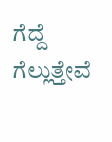ಗೆದ್ದೆ ಗೆಲ್ಲುತ್ತೇವೆ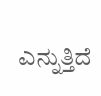ಎನ್ನುತ್ತಿದೆ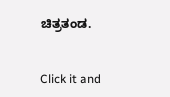ಚಿತ್ರತಂಡ.


Click it and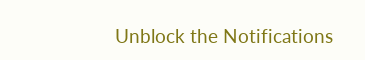Unblock the Notifications